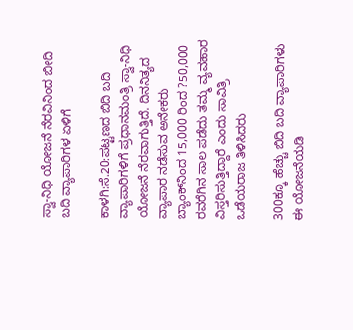ಸ್ವಾ-ನಿಧಿ ಯೋಜನೆ ನೆರವಿನಿಂದ ಬೀದಿ ಬದಿ ವ್ಯಾಪಾರಿಗಳ ಏಳಿಗೆ

ಕಾಳಗಿ:ಸೆ.20:ಪಟ್ಟಣದ ಬಿದಿ ಬದಿ ವ್ಯಾಪಾರಿಗಳಿಗೆ ಪ್ರಧಾನಮಂತ್ರಿ ಸ್ವಾ-ನಿಧಿ ಯೋಜನೆ ನೆರವಾಗುತ್ತಿದೆ. ದಿನನಿತ್ಯದ ವ್ಯಾಪಾರ ನಡೆಸುವ ಅನೇಕರು ಬ್ಯಾಂಕ್‍ನಿಂದ 15,000 ರಿಂದ ?50,000 ರವರೆಗಿನ ಸಾಲ ಪಡೆದು ತಮ್ಮ ವ್ಯವಹಾರ ವಿಸ್ತರಿಸುತ್ತಿದ್ದಾರೆ ಎಂದು ಸಾವಿತ್ರಿ ಒಡೆಯರಾಜ ತಿಳಿಸಿದರು

300ಕ್ಕೂ ಹೆಚ್ಚು ಬಿದಿ ಬದಿ ವ್ಯಾಪಾರಿಗಳು ಈ ಯೋಜನೆಯಡಿ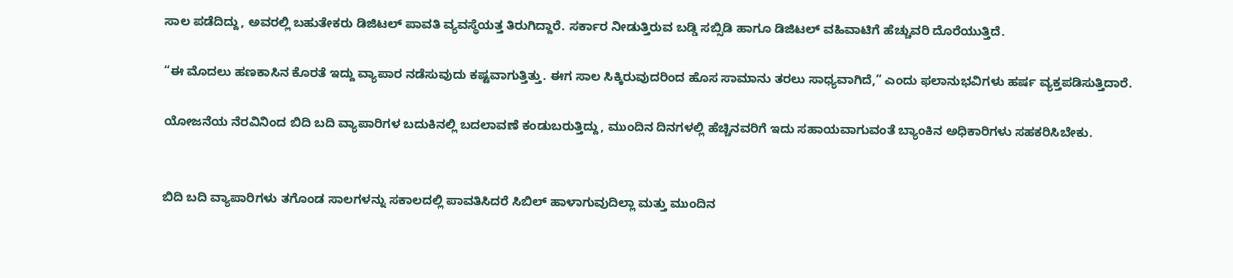ಸಾಲ ಪಡೆದಿದ್ದು, ಅವರಲ್ಲಿ ಬಹುತೇಕರು ಡಿಜಿಟಲ್ ಪಾವತಿ ವ್ಯವಸ್ಥೆಯತ್ತ ತಿರುಗಿದ್ದಾರೆ. ಸರ್ಕಾರ ನೀಡುತ್ತಿರುವ ಬಡ್ಡಿ ಸಬ್ಸಿಡಿ ಹಾಗೂ ಡಿಜಿಟಲ್ ವಹಿವಾಟಿಗೆ ಹೆಚ್ಚುವರಿ ದೊರೆಯುತ್ತಿದೆ.

“ಈ ಮೊದಲು ಹಣಕಾಸಿನ ಕೊರತೆ ಇದ್ದು ವ್ಯಾಪಾರ ನಡೆಸುವುದು ಕಷ್ಟವಾಗುತ್ತಿತ್ತು. ಈಗ ಸಾಲ ಸಿಕ್ಕಿರುವುದರಿಂದ ಹೊಸ ಸಾಮಾನು ತರಲು ಸಾಧ್ಯವಾಗಿದೆ,” ಎಂದು ಫಲಾನುಭವಿಗಳು ಹರ್ಷ ವ್ಯಕ್ತಪಡಿಸುತ್ತಿದಾರೆ.

ಯೋಜನೆಯ ನೆರವಿನಿಂದ ಬಿದಿ ಬದಿ ವ್ಯಾಪಾರಿಗಳ ಬದುಕಿನಲ್ಲಿ ಬದಲಾವಣೆ ಕಂಡುಬರುತ್ತಿದ್ದು, ಮುಂದಿನ ದಿನಗಳಲ್ಲಿ ಹೆಚ್ಚಿನವರಿಗೆ ಇದು ಸಹಾಯವಾಗುವಂತೆ ಬ್ಯಾಂಕಿನ ಅಧಿಕಾರಿಗಳು ಸಹಕರಿಸಿಬೇಕು.


ಬಿದಿ ಬದಿ ವ್ಯಾಪಾರಿಗಳು ತಗೊಂಡ ಸಾಲಗಳನ್ನು ಸಕಾಲದಲ್ಲಿ ಪಾವತಿಸಿದರೆ ಸಿಬಿಲ್ ಹಾಳಾಗುವುದಿಲ್ಲಾ ಮತ್ತು ಮುಂದಿನ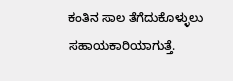ಕಂತಿನ ಸಾಲ ತೆಗೆದುಕೊಳ್ಳುಲು ಸಹಾಯಕಾರಿಯಾಗುತ್ತೆ.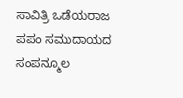ಸಾವಿತ್ರಿ ಒಡೆಯರಾಜ
ಪಪಂ ಸಮುದಾಯದ ಸಂಪನ್ಮೂಲ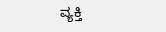ವ್ಯಕ್ತಿ